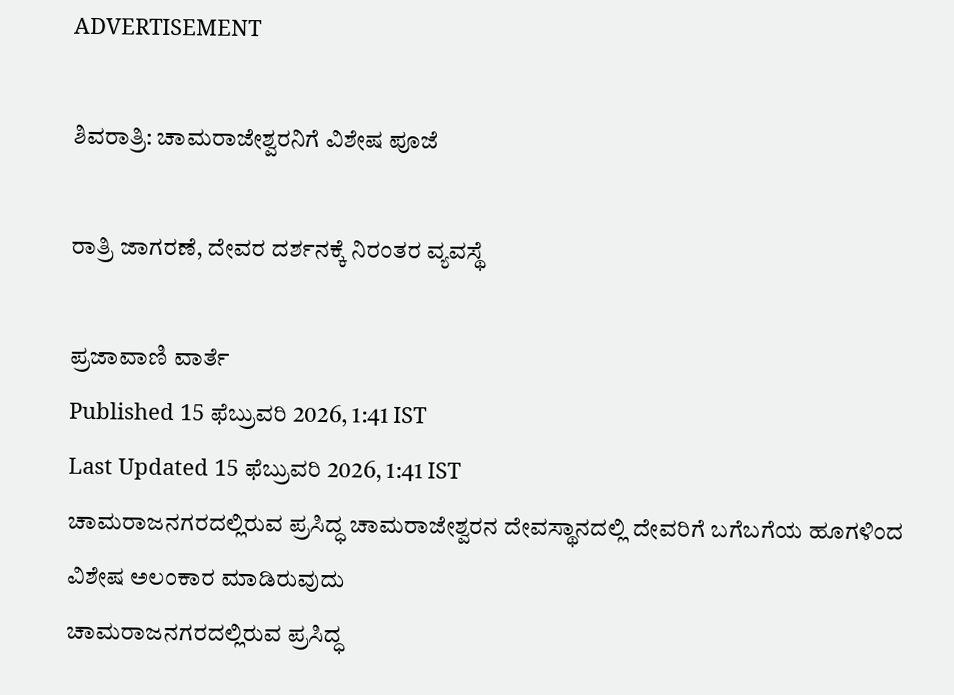ADVERTISEMENT

ಶಿವರಾತ್ರಿ: ಚಾಮರಾಜೇಶ್ವರನಿಗೆ ವಿಶೇಷ ಪೂಜೆ

ರಾತ್ರಿ ಜಾಗರಣೆ, ದೇವರ ದರ್ಶನಕ್ಕೆ ನಿರಂತರ ವ್ಯವಸ್ಥೆ

ಪ್ರಜಾವಾಣಿ ವಾರ್ತೆ
Published 15 ಫೆಬ್ರುವರಿ 2026, 1:41 IST
Last Updated 15 ಫೆಬ್ರುವರಿ 2026, 1:41 IST
ಚಾಮರಾಜನಗರದಲ್ಲಿರುವ ಪ್ರಸಿದ್ಧ ಚಾಮರಾಜೇಶ್ವರನ ದೇವಸ್ಥಾನದಲ್ಲಿ ದೇವರಿಗೆ ಬಗೆಬಗೆಯ ಹೂಗಳಿಂದ ವಿಶೇಷ ಅಲಂಕಾರ ಮಾಡಿರುವುದು
ಚಾಮರಾಜನಗರದಲ್ಲಿರುವ ಪ್ರಸಿದ್ಧ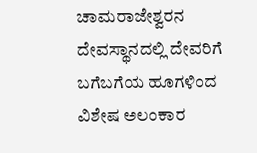ಚಾಮರಾಜೇಶ್ವರನ ದೇವಸ್ಥಾನದಲ್ಲಿ ದೇವರಿಗೆ ಬಗೆಬಗೆಯ ಹೂಗಳಿಂದ ವಿಶೇಷ ಅಲಂಕಾರ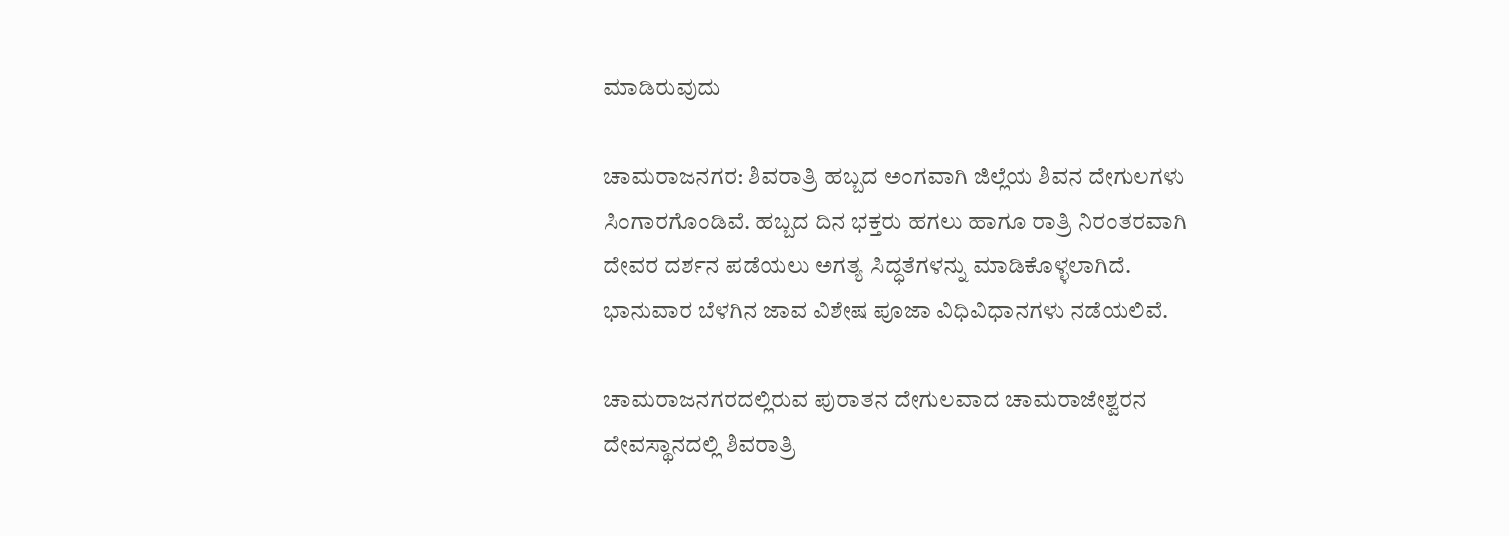ಮಾಡಿರುವುದು

ಚಾಮರಾಜನಗರ: ಶಿವರಾತ್ರಿ ಹಬ್ಬದ ಅಂಗವಾಗಿ ಜಿಲ್ಲೆಯ ಶಿವನ ದೇಗುಲಗಳು ಸಿಂಗಾರಗೊಂಡಿವೆ. ಹಬ್ಬದ ದಿನ ಭಕ್ತರು ಹಗಲು ಹಾಗೂ ರಾತ್ರಿ ನಿರಂತರವಾಗಿ ದೇವರ ದರ್ಶನ ಪಡೆಯಲು ಅಗತ್ಯ ಸಿದ್ಧತೆಗಳನ್ನು ಮಾಡಿಕೊಳ್ಳಲಾಗಿದೆ. ಭಾನುವಾರ ಬೆಳಗಿನ ಜಾವ ವಿಶೇಷ ಪೂಜಾ ವಿಧಿವಿಧಾನಗಳು ನಡೆಯಲಿವೆ.

ಚಾಮರಾಜನಗರದಲ್ಲಿರುವ ಪುರಾತನ ದೇಗುಲವಾದ ಚಾಮರಾಜೇಶ್ವರನ ದೇವಸ್ಥಾನದಲ್ಲಿ ಶಿವರಾತ್ರಿ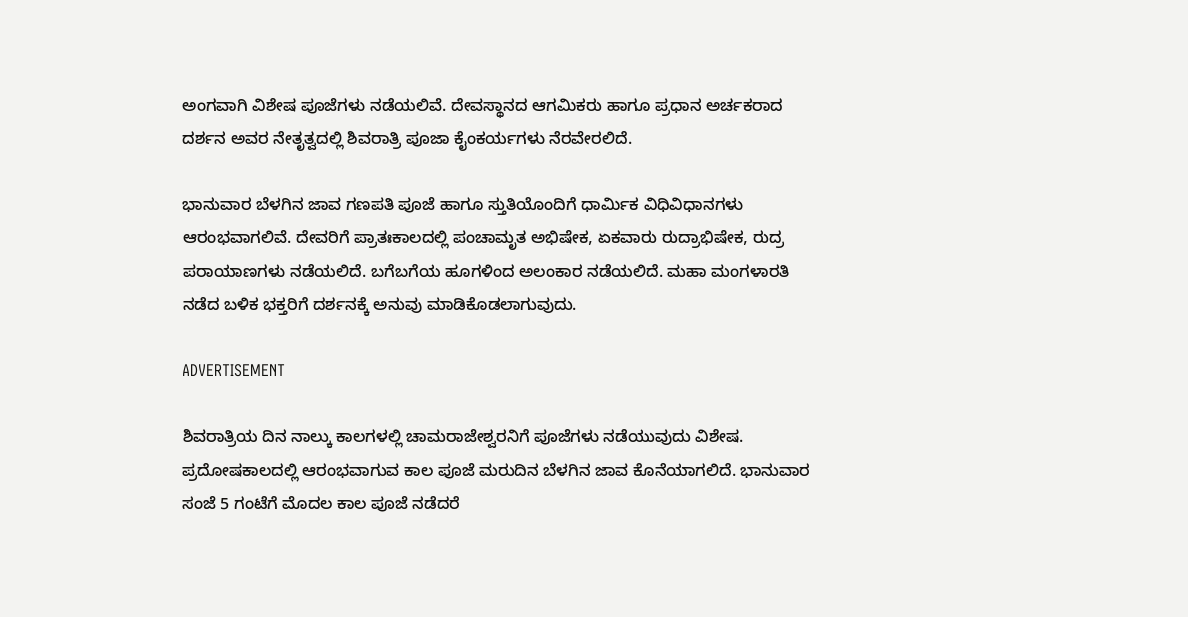ಅಂಗವಾಗಿ ವಿಶೇಷ ಪೂಜೆಗಳು ನಡೆಯಲಿವೆ. ದೇವಸ್ಥಾನದ ಆಗಮಿಕರು ಹಾಗೂ ಪ್ರಧಾನ ಅರ್ಚಕರಾದ ದರ್ಶನ ಅವರ ನೇತೃತ್ವದಲ್ಲಿ ಶಿವರಾತ್ರಿ ಪೂಜಾ ಕೈಂಕರ್ಯಗಳು ನೆರವೇರಲಿದೆ.

ಭಾನುವಾರ ಬೆಳಗಿನ ಜಾವ ಗಣಪತಿ ಪೂಜೆ ಹಾಗೂ ಸ್ತುತಿಯೊಂದಿಗೆ ಧಾರ್ಮಿಕ ವಿಧಿವಿಧಾನಗಳು ಆರಂಭವಾಗಲಿವೆ. ದೇವರಿಗೆ ಪ್ರಾತಃಕಾಲದಲ್ಲಿ ಪಂಚಾಮೃತ ಅಭಿಷೇಕ, ಏಕವಾರು ರುದ್ರಾಭಿಷೇಕ, ರುದ್ರ ಪರಾಯಾಣಗಳು ನಡೆಯಲಿದೆ. ಬಗೆಬಗೆಯ ಹೂಗಳಿಂದ ಅಲಂಕಾರ ನಡೆಯಲಿದೆ. ಮಹಾ ಮಂಗಳಾರತಿ ನಡೆದ ಬಳಿಕ ಭಕ್ತರಿಗೆ ದರ್ಶನಕ್ಕೆ ಅನುವು ಮಾಡಿಕೊಡಲಾಗುವುದು.

ADVERTISEMENT

ಶಿವರಾತ್ರಿಯ ದಿನ ನಾಲ್ಕು ಕಾಲಗಳಲ್ಲಿ ಚಾಮರಾಜೇಶ್ವರನಿಗೆ ಪೂಜೆಗಳು ನಡೆಯುವುದು ವಿಶೇಷ. ಪ್ರದೋಷಕಾಲದಲ್ಲಿ ಆರಂಭವಾಗುವ ಕಾಲ ಪೂಜೆ ಮರುದಿನ ಬೆಳಗಿನ ಜಾವ ಕೊನೆಯಾಗಲಿದೆ. ಭಾನುವಾರ ಸಂಜೆ 5 ಗಂಟೆಗೆ ಮೊದಲ ಕಾಲ ಪೂಜೆ ನಡೆದರೆ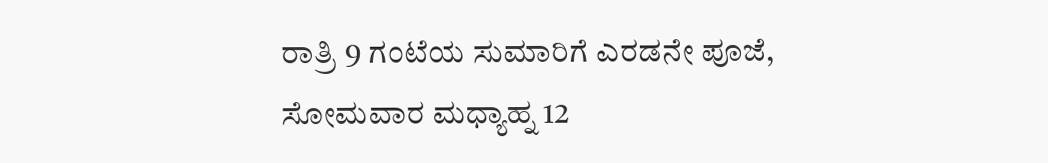ರಾತ್ರಿ 9 ಗಂಟೆಯ ಸುಮಾರಿಗೆ ಎರಡನೇ ಪೂಜೆ, ಸೋಮವಾರ ಮಧ್ಯಾಹ್ನ 12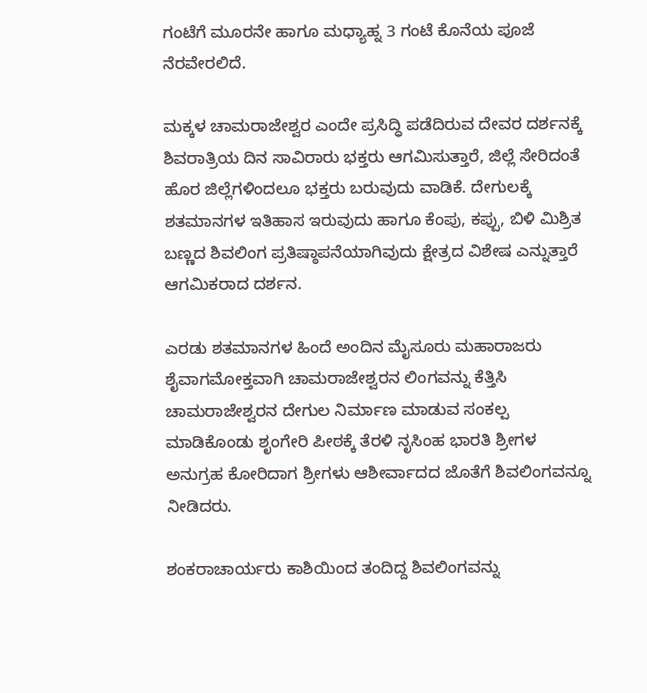ಗಂಟೆಗೆ ಮೂರನೇ ಹಾಗೂ ಮಧ್ಯಾಹ್ನ 3 ಗಂಟೆ ಕೊನೆಯ ಪೂಜೆ ನೆರವೇರಲಿದೆ.

ಮಕ್ಕಳ ಚಾಮರಾಜೇಶ್ವರ ಎಂದೇ ಪ್ರಸಿದ್ಧಿ ಪಡೆದಿರುವ ದೇವರ ದರ್ಶನಕ್ಕೆ ಶಿವರಾತ್ರಿಯ ದಿನ ಸಾವಿರಾರು ಭಕ್ತರು ಆಗಮಿಸುತ್ತಾರೆ, ಜಿಲ್ಲೆ ಸೇರಿದಂತೆ ಹೊರ ಜಿಲ್ಲೆಗಳಿಂದಲೂ ಭಕ್ತರು ಬರುವುದು ವಾಡಿಕೆ. ದೇಗುಲಕ್ಕೆ ಶತಮಾನಗಳ ಇತಿಹಾಸ ಇರುವುದು ಹಾಗೂ ಕೆಂಪು, ಕಪ್ಪು, ಬಿಳಿ ಮಿಶ್ರಿತ ಬಣ್ಣದ ಶಿವಲಿಂಗ ಪ್ರತಿಷ್ಠಾಪನೆಯಾಗಿವುದು ಕ್ಷೇತ್ರದ ವಿಶೇಷ ಎನ್ನುತ್ತಾರೆ ಆಗಮಿಕರಾದ ದರ್ಶನ.

ಎರಡು ಶತಮಾನಗಳ ಹಿಂದೆ ಅಂದಿನ ಮೈಸೂರು ಮಹಾರಾಜರು ಶೈವಾಗಮೋಕ್ತವಾಗಿ ಚಾಮರಾಜೇಶ್ವರನ ಲಿಂಗವನ್ನು ಕೆತ್ತಿಸಿ ಚಾಮರಾಜೇಶ್ವರನ ದೇಗುಲ ನಿರ್ಮಾಣ ಮಾಡುವ ಸಂಕಲ್ಪ ಮಾಡಿಕೊಂಡು ಶೃಂಗೇರಿ ಪೀಠಕ್ಕೆ ತೆರಳಿ ನೃಸಿಂಹ ಭಾರತಿ ಶ್ರೀಗಳ ಅನುಗ್ರಹ ಕೋರಿದಾಗ ಶ್ರೀಗಳು ಆಶೀರ್ವಾದದ ಜೊತೆಗೆ ಶಿವಲಿಂಗವನ್ನೂ ನೀಡಿದರು.

ಶಂಕರಾಚಾರ್ಯರು ಕಾಶಿಯಿಂದ ತಂದಿದ್ದ ಶಿವಲಿಂಗವನ್ನು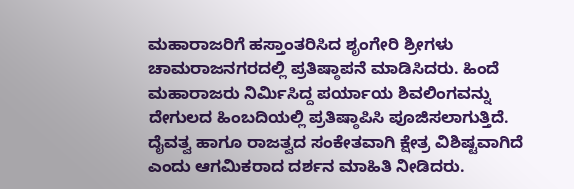ಮಹಾರಾಜರಿಗೆ ಹಸ್ತಾಂತರಿಸಿದ ಶೃಂಗೇರಿ ಶ್ರೀಗಳು ಚಾಮರಾಜನಗರದಲ್ಲಿ ಪ್ರತಿಷ್ಠಾಪನೆ ಮಾಡಿಸಿದರು. ಹಿಂದೆ ಮಹಾರಾಜರು ನಿರ್ಮಿಸಿದ್ದ ಪರ್ಯಾಯ ಶಿವಲಿಂಗವನ್ನು ದೇಗುಲದ ಹಿಂಬದಿಯಲ್ಲಿ ಪ್ರತಿಷ್ಠಾಪಿಸಿ ಪೂಜಿಸಲಾಗುತ್ತಿದೆ. ದೈವತ್ವ ಹಾಗೂ ರಾಜತ್ವದ ಸಂಕೇತವಾಗಿ ಕ್ಷೇತ್ರ ವಿಶಿಷ್ಟವಾಗಿದೆ ಎಂದು ಆಗಮಿಕರಾದ ದರ್ಶನ ಮಾಹಿತಿ ನೀಡಿದರು.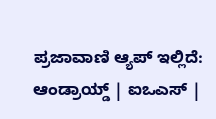ಪ್ರಜಾವಾಣಿ ಆ್ಯಪ್ ಇಲ್ಲಿದೆ: ಆಂಡ್ರಾಯ್ಡ್ | ಐಒಎಸ್ |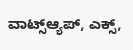ವಾಟ್ಸ್ಆ್ಯಪ್, ಎಕ್ಸ್,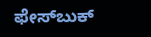ಫೇಸ್‌ಬುಕ್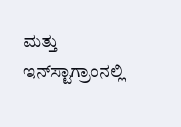ಮತ್ತು ಇನ್‌ಸ್ಟಾಗ್ರಾಂನಲ್ಲಿ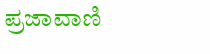ಪ್ರಜಾವಾಣಿ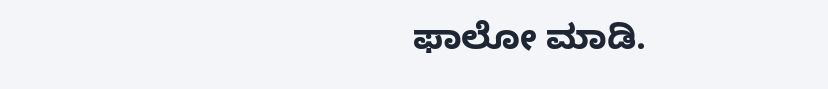ಫಾಲೋ ಮಾಡಿ.